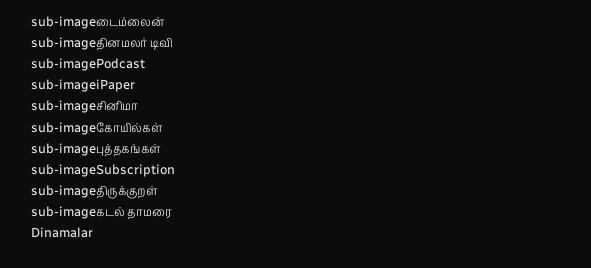sub-imageடைம்லைன்
sub-imageதினமலர் டிவி
sub-imagePodcast
sub-imageiPaper
sub-imageசினிமா
sub-imageகோயில்கள்
sub-imageபுத்தகங்கள்
sub-imageSubscription
sub-imageதிருக்குறள்
sub-imageகடல் தாமரை
Dinamalar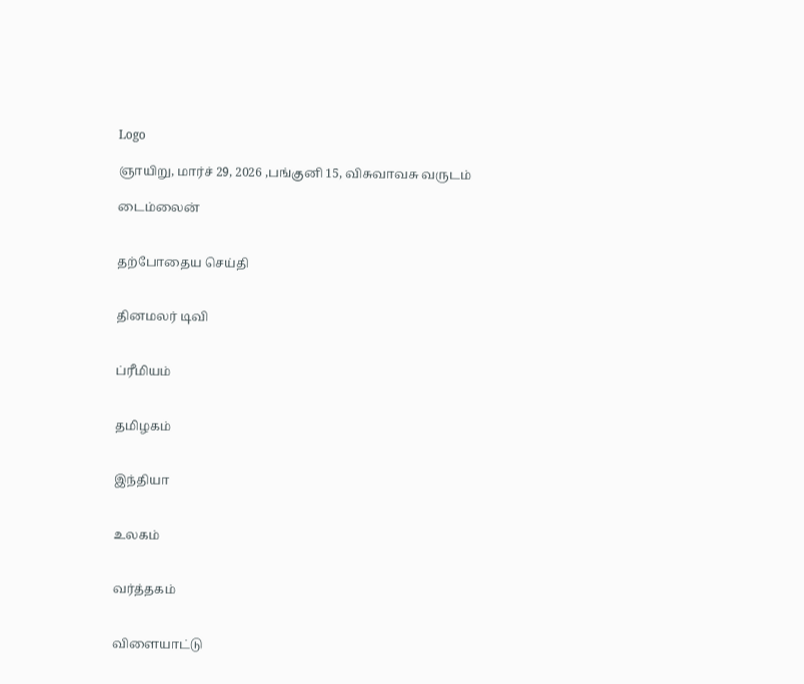Logo

ஞாயிறு, மார்ச் 29, 2026 ,பங்குனி 15, விசுவாவசு வருடம்

டைம்லைன்


தற்போதைய செய்தி


தினமலர் டிவி


ப்ரீமியம்


தமிழகம்


இந்தியா


உலகம்


வர்த்தகம்


விளையாட்டு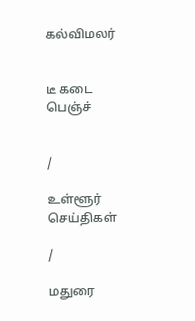கல்விமலர்


டீ கடை பெஞ்ச்


/

உள்ளூர் செய்திகள்

/

மதுரை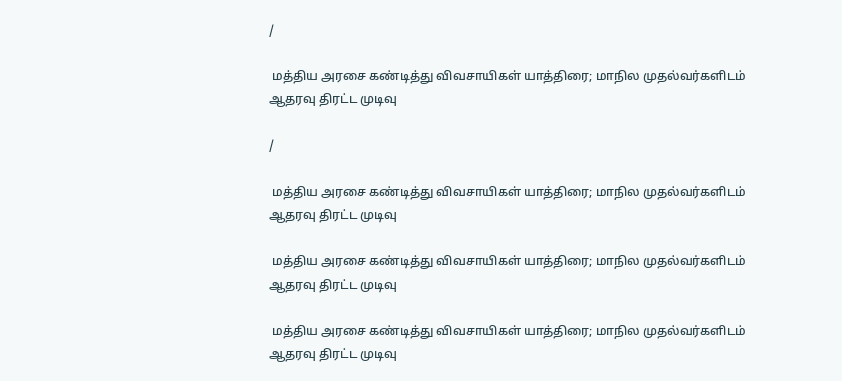/

 மத்திய அரசை கண்டித்து விவசாயிகள் யாத்திரை; மாநில முதல்வர்களிடம் ஆதரவு திரட்ட முடிவு

/

 மத்திய அரசை கண்டித்து விவசாயிகள் யாத்திரை; மாநில முதல்வர்களிடம் ஆதரவு திரட்ட முடிவு

 மத்திய அரசை கண்டித்து விவசாயிகள் யாத்திரை; மாநில முதல்வர்களிடம் ஆதரவு திரட்ட முடிவு

 மத்திய அரசை கண்டித்து விவசாயிகள் யாத்திரை; மாநில முதல்வர்களிடம் ஆதரவு திரட்ட முடிவு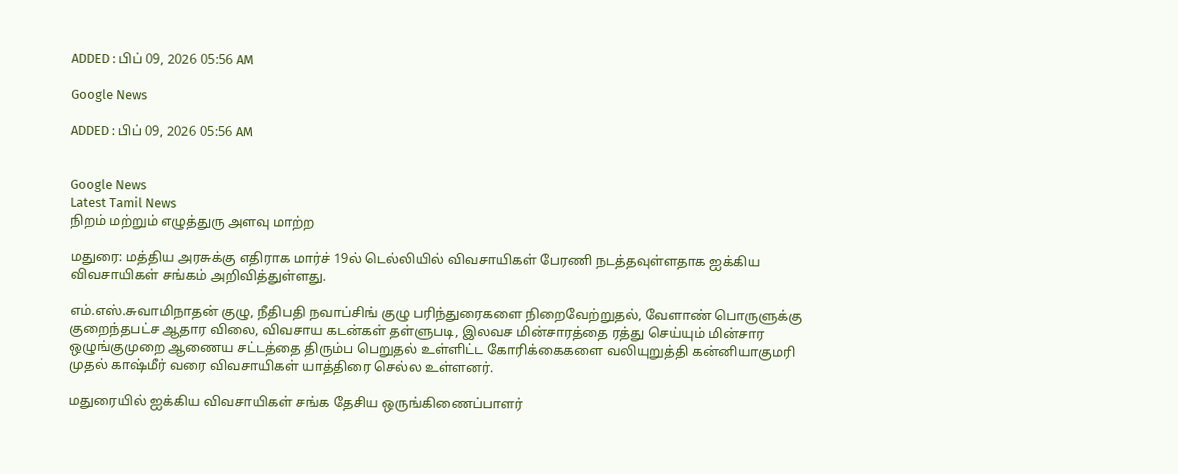ADDED : பிப் 09, 2026 05:56 AM

Google News

ADDED : பிப் 09, 2026 05:56 AM


Google News
Latest Tamil News
நிறம் மற்றும் எழுத்துரு அளவு மாற்ற

மதுரை: மத்திய அரசுக்கு எதிராக மார்ச் 19ல் டெல்லியில் விவசாயிகள் பேரணி நடத்தவுள்ளதாக ஐக்கிய விவசாயிகள் சங்கம் அறிவித்துள்ளது.

எம்.எஸ்.சுவாமிநாதன் குழு, நீதிபதி நவாப்சிங் குழு பரிந்துரைகளை நிறைவேற்றுதல், வேளாண் பொருளுக்கு குறைந்தபட்ச ஆதார விலை, விவசாய கடன்கள் தள்ளுபடி, இலவச மின்சாரத்தை ரத்து செய்யும் மின்சார ஒழுங்குமுறை ஆணைய சட்டத்தை திரும்ப பெறுதல் உள்ளிட்ட கோரிக்கைகளை வலியுறுத்தி கன்னியாகுமரி முதல் காஷ்மீர் வரை விவசாயிகள் யாத்திரை செல்ல உள்ளனர்.

மதுரையில் ஐக்கிய விவசாயிகள் சங்க தேசிய ஒருங்கிணைப்பாளர்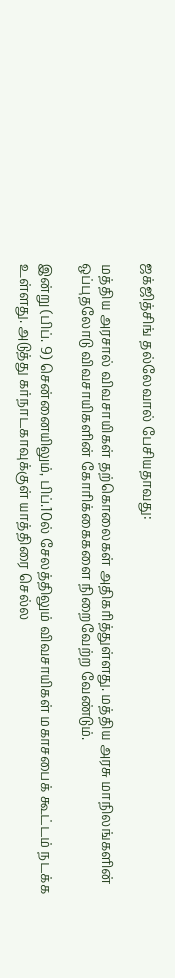ஜக்ஜித்சிங் தல்லேவால் பேசியதாவது:

மத்திய அரசால் விவசாயிகள் தற்கொலைகள் அதிகரித்துள்ளது. மத்திய அரசு மாநிலங்களின் ஒப்புதலோடு விவசாயிகளின் கோரிக்கைகளை நிறைவேற்ற வேண்டும்.

இன்று (பிப். 9) சென்னையிலும், பிப்.10ல் சேலத்திலும் விவசாயிகள் மகாசபைக் கூட்டம் நடக்க உள்ளது. அடுத்து கர்நாடகாவுக்குள் யாத்திரை செல்ல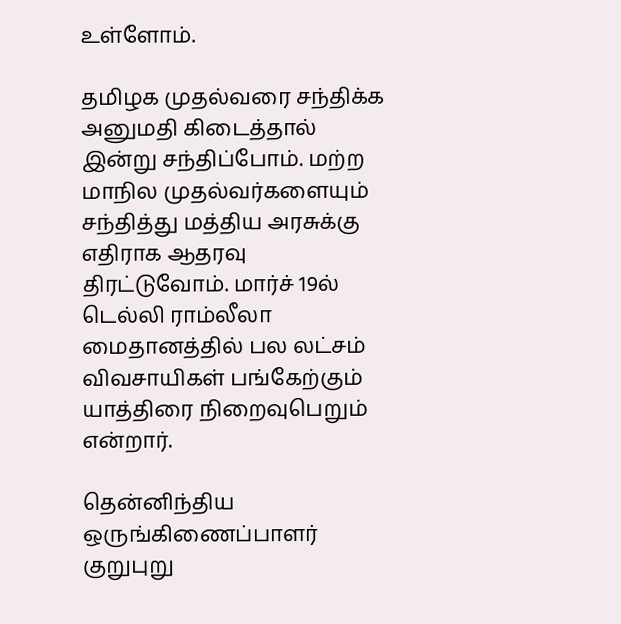உள்ளோம்.

தமிழக முதல்வரை சந்திக்க அனுமதி கிடைத்தால் இன்று சந்திப்போம். மற்ற மாநில முதல்வர்களையும் சந்தித்து மத்திய அரசுக்கு எதிராக ஆதரவு திரட்டுவோம். மார்ச் 19ல் டெல்லி ராம்லீலா மைதானத்தில் பல லட்சம் விவசாயிகள் பங்கேற்கும் யாத்திரை நிறைவுபெறும் என்றார்.

தென்னிந்திய ஒருங்கிணைப்பாளர் குறுபுறு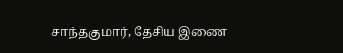சாந்தகுமார், தேசிய இணை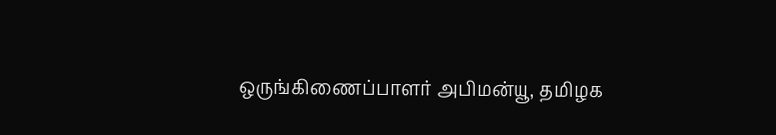ஒருங்கிணைப்பாளர் அபிமன்யூ, தமிழக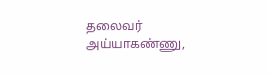தலைவர் அய்யாகண்ணு,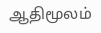ஆதிமூலம்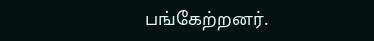பங்கேற்றனர்.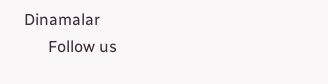Dinamalar
      Follow us